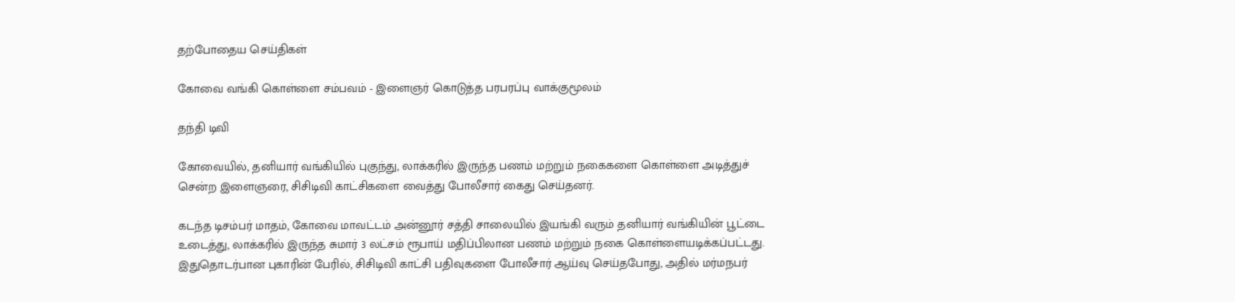தற்போதைய செய்திகள்

கோவை வங்கி கொள்ளை சம்பவம் - இளைஞர் கொடுத்த பரபரப்பு வாக்குமூலம்

தந்தி டிவி

கோவையில், தனியார் வங்கியில் புகுந்து, லாக்கரில் இருந்த பணம் மற்றும் நகைகளை கொள்ளை அடித்துச் சென்ற இளைஞரை, சிசிடிவி காட்சிகளை வைத்து போலீசார் கைது செய்தனர்.

கடந்த டிசம்பர் மாதம், கோவை மாவட்டம் அன்னூர் சத்தி சாலையில் இயங்கி வரும் தனியார் வங்கியின் பூட்டை உடைத்து, லாக்கரில் இருந்த சுமார் 3 லட்சம் ரூபாய் மதிப்பிலான பணம் மற்றும் நகை கொள்ளையடிக்கப்பட்டது. இதுதொடர்பான புகாரின் பேரில், சிசிடிவி காட்சி பதிவுகளை போலீசார் ஆய்வு செய்தபோது, அதில் மர்மநபர்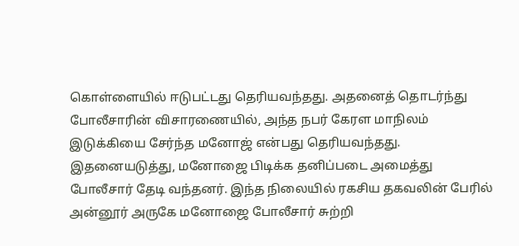கொள்ளையில் ஈடுபட்டது தெரியவந்தது. அதனைத் தொடர்ந்து போலீசாரின் விசாரணையில், அந்த நபர் கேரள மாநிலம் இடுக்கியை சேர்ந்த மனோஜ் என்பது தெரியவந்தது. இதனையடுத்து, மனோஜை பிடிக்க தனிப்படை அமைத்து போலீசார் தேடி வந்தனர். இந்த நிலையில் ரகசிய தகவலின் பேரில் அன்னூர் அருகே மனோஜை போலீசார் சுற்றி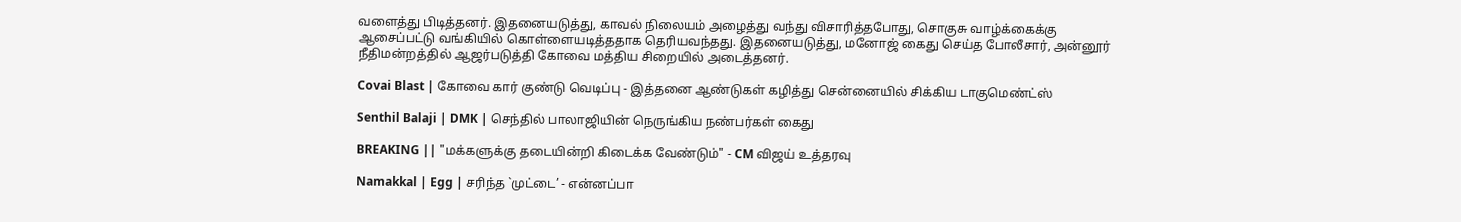வளைத்து பிடித்தனர். இதனையடுத்து, காவல் நிலையம் அழைத்து வந்து விசாரித்தபோது, சொகுசு வாழ்க்கைக்கு ஆசைப்பட்டு வங்கியில் கொள்ளையடித்ததாக தெரியவந்தது. இதனையடுத்து, மனோஜ் கைது செய்த போலீசார், அன்னூர் நீதிமன்றத்தில் ஆஜர்படுத்தி கோவை மத்திய சிறையில் அடைத்தனர்.

Covai Blast | கோவை கார் குண்டு வெடிப்பு - இத்தனை ஆண்டுகள் கழித்து சென்னையில் சிக்கிய டாகுமெண்ட்ஸ்

Senthil Balaji | DMK | செந்தில் பாலாஜியின் நெருங்கிய நண்பர்கள் கைது

BREAKING || "மக்களுக்கு தடையின்றி கிடைக்க வேண்டும்" - CM விஜய் உத்தரவு

Namakkal | Egg | சரிந்த `முட்டை’ - என்னப்பா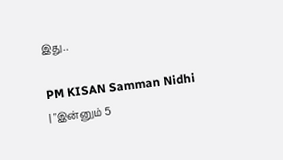இது..

PM KISAN Samman Nidhi | "இன்னும் 5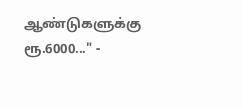ஆண்டுகளுக்கு ரூ.6000..." -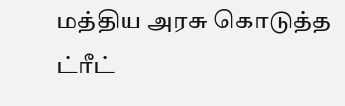மத்திய அரசு கொடுத்த ட்ரீட்